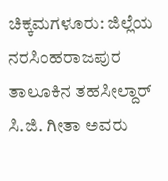ಚಿಕ್ಕಮಗಳೂರು: ಜಿಲ್ಲೆಯ ನರಸಿಂಹರಾಜಪುರ ತಾಲೂಕಿನ ತಹಸೀಲ್ದಾರ್ ಸಿ.ಜಿ. ಗೀತಾ ಅವರು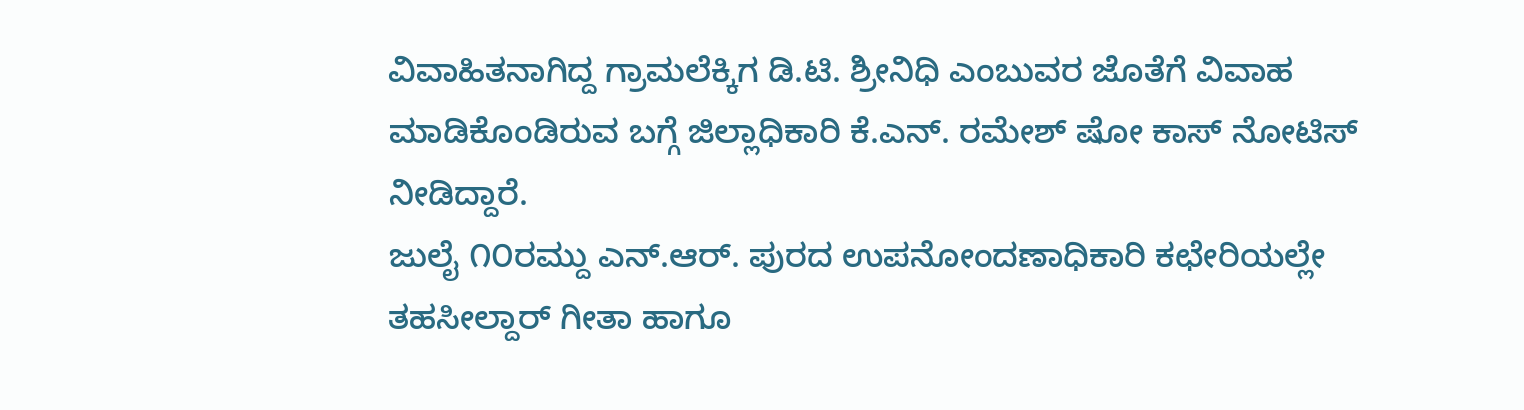ವಿವಾಹಿತನಾಗಿದ್ದ ಗ್ರಾಮಲೆಕ್ಕಿಗ ಡಿ.ಟಿ. ಶ್ರೀನಿಧಿ ಎಂಬುವರ ಜೊತೆಗೆ ವಿವಾಹ ಮಾಡಿಕೊಂಡಿರುವ ಬಗ್ಗೆ ಜಿಲ್ಲಾಧಿಕಾರಿ ಕೆ.ಎನ್. ರಮೇಶ್ ಷೋ ಕಾಸ್ ನೋಟಿಸ್ ನೀಡಿದ್ದಾರೆ.
ಜುಲೈ ೧೦ರಮ್ದು ಎನ್.ಆರ್. ಪುರದ ಉಪನೋಂದಣಾಧಿಕಾರಿ ಕಛೇರಿಯಲ್ಲೇ ತಹಸೀಲ್ದಾರ್ ಗೀತಾ ಹಾಗೂ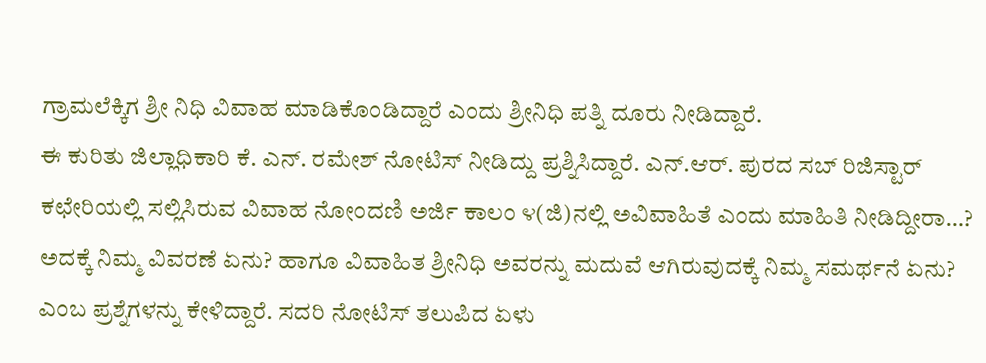ಗ್ರಾಮಲೆಕ್ಕಿಗ ಶ್ರೀ ನಿಧಿ ವಿವಾಹ ಮಾಡಿಕೊಂಡಿದ್ದಾರೆ ಎಂದು ಶ್ರೀನಿಧಿ ಪತ್ನಿ ದೂರು ನೀಡಿದ್ದಾರೆ.
ಈ ಕುರಿತು ಜಿಲ್ಲಾಧಿಕಾರಿ ಕೆ. ಎನ್. ರಮೇಶ್ ನೋಟಿಸ್ ನೀಡಿದ್ದು ಪ್ರಶ್ನಿಸಿದ್ದಾರೆ. ಎನ್.ಆರ್. ಪುರದ ಸಬ್ ರಿಜಿಸ್ಟಾರ್ ಕಛೇರಿಯಲ್ಲಿ ಸಲ್ಲಿಸಿರುವ ವಿವಾಹ ನೋಂದಣಿ ಅರ್ಜಿ ಕಾಲಂ ೪(ಜಿ)ನಲ್ಲಿ ಅವಿವಾಹಿತೆ ಎಂದು ಮಾಹಿತಿ ನೀಡಿದ್ದೀರಾ…? ಅದಕ್ಕೆ ನಿಮ್ಮ ವಿವರಣೆ ಏನು? ಹಾಗೂ ವಿವಾಹಿತ ಶ್ರೀನಿಧಿ ಅವರನ್ನು ಮದುವೆ ಆಗಿರುವುದಕ್ಕೆ ನಿಮ್ಮ ಸಮರ್ಥನೆ ಏನು? ಎಂಬ ಪ್ರಶ್ನೆಗಳನ್ನು ಕೇಳಿದ್ದಾರೆ. ಸದರಿ ನೋಟಿಸ್ ತಲುಪಿದ ಏಳು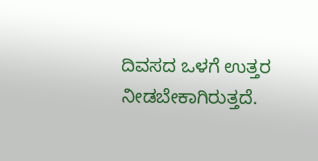ದಿವಸದ ಒಳಗೆ ಉತ್ತರ ನೀಡಬೇಕಾಗಿರುತ್ತದೆ.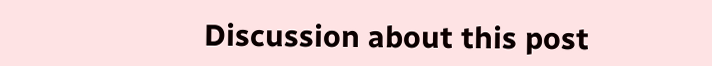Discussion about this post